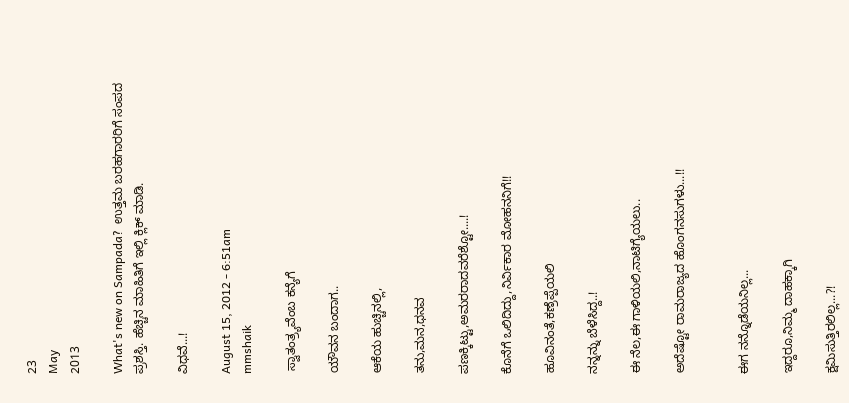23
May
2013

What's new on Sampada?  ಉತ್ತಮ ಬರಹಗಾರರಿಗೆ ಸಂಪದ ಪ್ರಶಸ್ತಿ. ಹೆಚ್ಚಿನ ಮಾಹಿತಿಗೆ ಇಲ್ಲಿ ಕ್ಲಿಕ್ ಮಾಡಿ.

ವಿಧವೆ...!

August 15, 2012 - 6:51am
mmshaik

 ಸ್ವಾತಂತ್ರ್ಯವೆಂಬ ಕನ್ಯೆಗೆ

ಯೌವನ ಬಂದಾಗ..

ಆಕೆಯ ಹುಚ್ಚಿನಲ್ಲಿ,

ತನು,ಮನ,ಧನವ

ಪಣಕ್ಕಿಟ್ಟು,ಅಮರರಾದವರೆಶ್ಟೋ....!

ಕೊನೆಗೆ ಒಲಿದಿದ್ದು,ನಿರ್ವಿಕಾರ ಮೋಹನನಿಗೆ!!

ಹೂವಿನಂತೆ,ಕಣ್ರೆಪ್ಪೆಯಲಿ

ನನ್ನನ್ನು ಬೆಳೆಸಿದ್ದ..!

ಈ ನೆಲ,ಈ ಗಾಳಿಯಲಿ,ನಾಟಿಗ್ಯೆಯಲು..

ಅದೆಷ್ಟೋ ರಾಮರಾಜ್ಯದ ಹೊಂಗನಸುಗಳು...!!


ಈಗ ನನ್ನೊಡೆಯನಿಲ್ಲ...

ಇದ್ದರೂ,ನಿಮ್ಮ ದಾಹಕ್ಕಾಗಿ

ಕ್ಷಮಿಸುತ್ತಿರಲಿಲ್ಲ...?!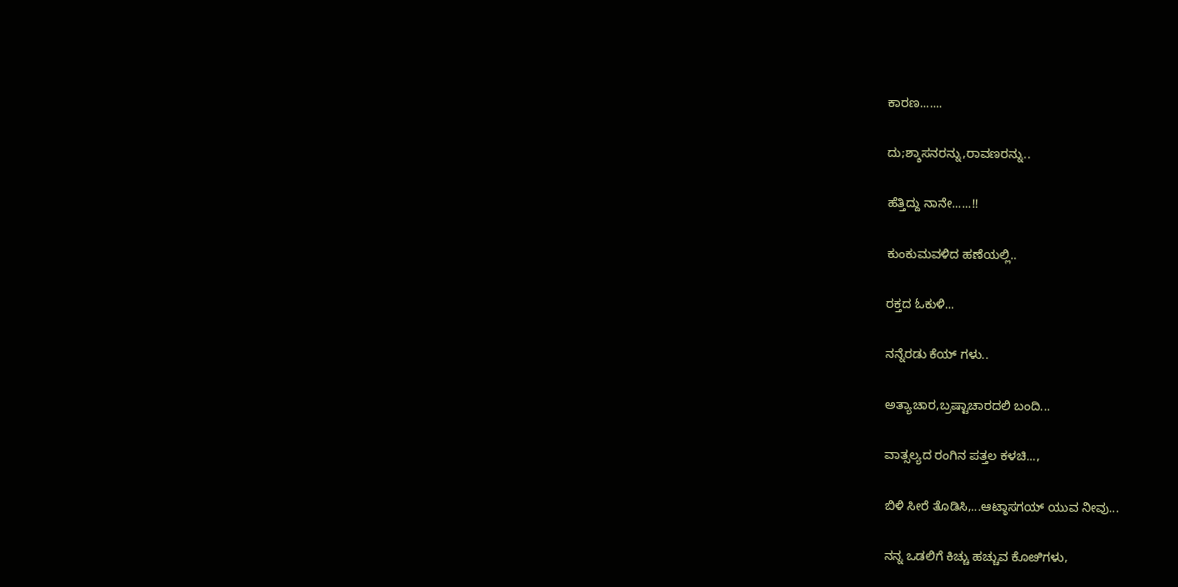ಕಾರಣ.......

ದು;ಶ್ಶಾಸನರನ್ನು,ರಾವಣರನ್ನು..

ಹೆತ್ತಿದ್ದು ನಾನೇ......!!

ಕುಂಕುಮವಳಿದ ಹಣೆಯಲ್ಲಿ..

ರಕ್ತದ ಓಕುಳಿ...

ನನ್ನೆರಡು ಕೆಯ್ ಗಳು..

ಅತ್ಯಾಚಾರ,ಬ್ರಷ್ಟಾಚಾರದಲಿ ಬಂದಿ...

ವಾತ್ಸಲ್ಯದ ರಂಗಿನ ಪತ್ತಲ ಕಳಚಿ...,

ಬಿಳಿ ಸೀರೆ ತೊಡಿಸಿ,...ಆಟ್ಠಾಸಗಯ್ ಯುವ ನೀವು...

ನನ್ನ ಒಡಲಿಗೆ ಕಿಚ್ಚು ಹಚ್ಚುವ ಕೊೞಿಗಳು,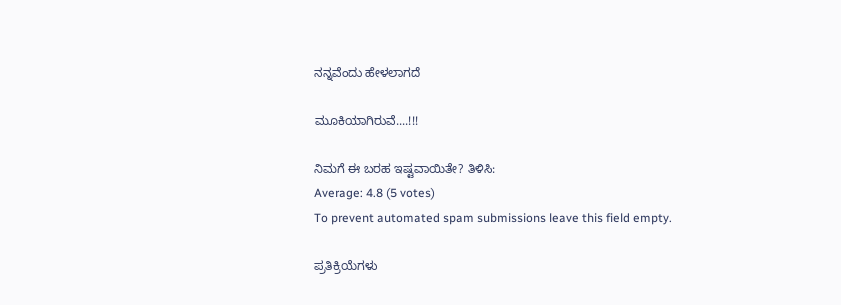ನನ್ನವೆಂದು ಹೇಳಲಾಗದೆ

ಮೂಕಿಯಾಗಿರುವೆ....!!!

ನಿಮಗೆ ಈ ಬರಹ ಇಷ್ಟವಾಯಿತೇ? ತಿಳಿಸಿ:
Average: 4.8 (5 votes)
To prevent automated spam submissions leave this field empty.

ಪ್ರತಿಕ್ರಿಯೆಗಳು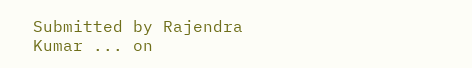Submitted by Rajendra Kumar ... on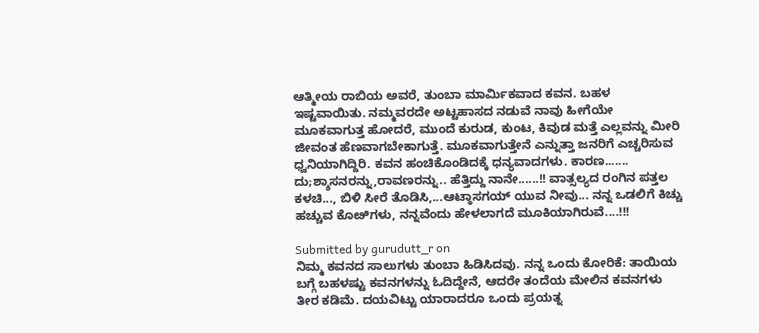ಆತ್ಮೀಯ ರಾಬಿಯ ಅವರೆ, ತುಂಬಾ ಮಾರ್ಮಿಕವಾದ ಕವನ. ಬಹಳ ಇಷ್ಟವಾಯಿತು. ನಮ್ಮವರದೇ ಅಟ್ಟಹಾಸದ ನಡುವೆ ನಾವು ಹೀಗೆಯೇ ಮೂಕವಾಗುತ್ತ ಹೋದರೆ, ಮುಂದೆ ಕುರುಡ, ಕುಂಟ, ಕಿವುಡ ಮತ್ತೆ ಎಲ್ಲವನ್ನು ಮೀರಿ ಜೀವಂತ ಹೆಣವಾಗಬೇಕಾಗುತ್ತೆ. ಮೂಕವಾಗುತ್ತೇನೆ ಎನ್ನುತ್ತಾ ಜನರಿಗೆ ಎಚ್ಚರಿಸುವ ಧ್ವನಿಯಾಗಿದ್ದಿರಿ. ಕವನ ಹಂಚಿಕೊಂಡಿದಕ್ಕೆ ಧನ್ಯವಾದಗಳು. ಕಾರಣ....... ದು;ಶ್ಶಾಸನರನ್ನು,ರಾವಣರನ್ನು.. ಹೆತ್ತಿದ್ದು ನಾನೇ......!! ವಾತ್ಸಲ್ಯದ ರಂಗಿನ ಪತ್ತಲ ಕಳಚಿ..., ಬಿಳಿ ಸೀರೆ ತೊಡಿಸಿ,...ಆಟ್ಠಾಸಗಯ್ ಯುವ ನೀವು... ನನ್ನ ಒಡಲಿಗೆ ಕಿಚ್ಚು ಹಚ್ಚುವ ಕೊೞಿಗಳು, ನನ್ನವೆಂದು ಹೇಳಲಾಗದೆ ಮೂಕಿಯಾಗಿರುವೆ....!!!

Submitted by gurudutt_r on
ನಿಮ್ಮ ಕವನದ ಸಾಲುಗಳು ತುಂಬಾ ಹಿಡಿಸಿದವು. ನನ್ನ ಒಂದು ಕೋರಿಕೆ: ತಾಯಿಯ ಬಗ್ಗೆ ಬಹಳಷ್ಟು ಕವನಗಳನ್ನು ಓದಿದ್ದೇನೆ, ಆದರೇ ತಂದೆಯ ಮೇಲಿನ ಕವನಗಳು ತೀರ ಕಡಿಮೆ. ದಯವಿಟ್ಟು ಯಾರಾದರೂ ಒಂದು ಪ್ರಯತ್ನ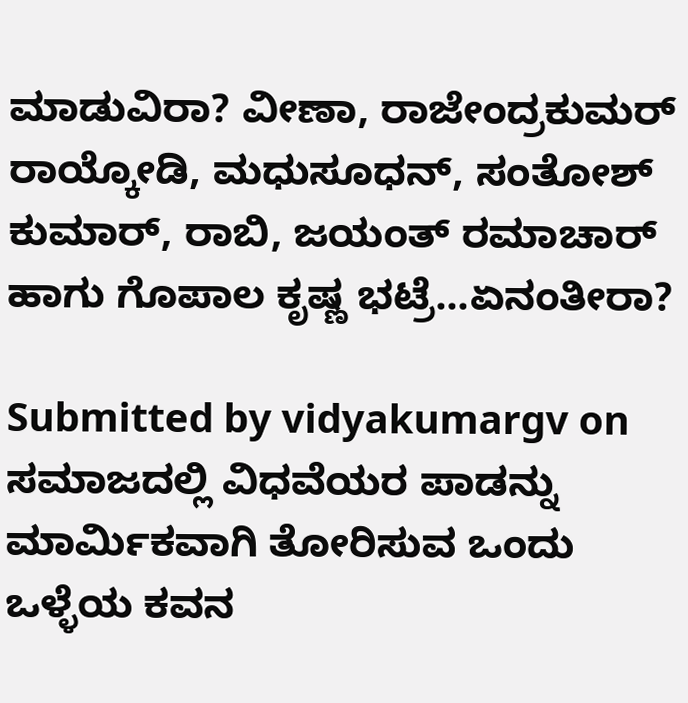ಮಾಡುವಿರಾ? ವೀಣಾ, ರಾಜೇಂದ್ರಕುಮರ್ ರಾಯ್ಕೋಡಿ, ಮಧುಸೂಧನ್, ಸಂತೋಶ್ ಕುಮಾರ್, ರಾಬಿ, ಜಯಂತ್ ರಮಾಚಾರ್ ಹಾಗು ಗೊಪಾಲ ಕೃಷ್ಣ ಭಟ್ರೆ...ಏನಂತೀರಾ?

Submitted by vidyakumargv on
ಸಮಾಜದಲ್ಲಿ ವಿಧವೆಯರ ಪಾಡನ್ನು ಮಾರ್ಮಿಕವಾಗಿ ತೋರಿಸುವ ಒಂದು ಒಳ್ಳೆಯ ಕವನ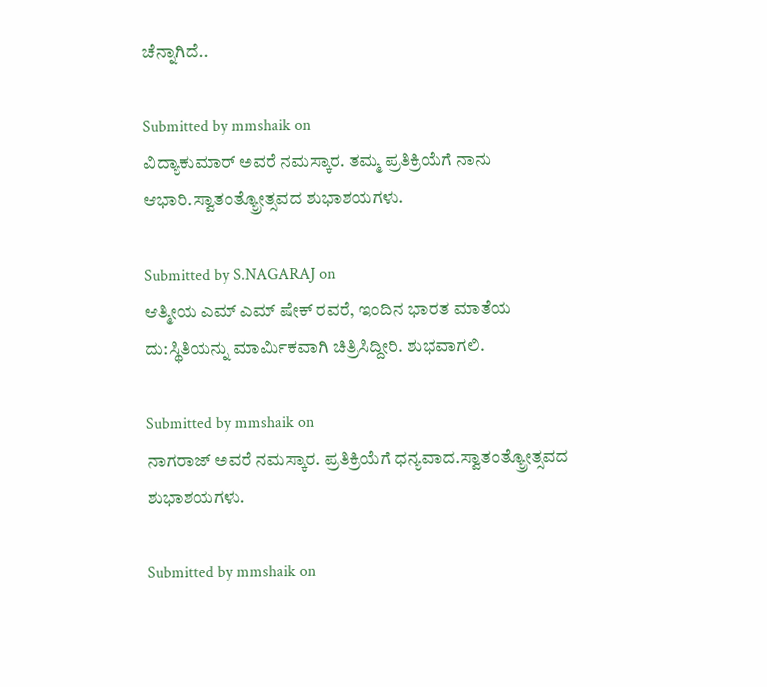ಚೆನ್ನಾಗಿದೆ..

Submitted by mmshaik on
ವಿದ್ಯಾಕುಮಾರ್ ಅವರೆ ನಮಸ್ಕಾರ. ತಮ್ಮ ಪ್ರತಿಕ್ರಿಯೆಗೆ ನಾನು ಆಭಾರಿ.ಸ್ವಾತಂತ್ಯ್ರೋತ್ಸವದ ಶುಭಾಶಯಗಳು.

Submitted by S.NAGARAJ on
ಆತ್ಮೀಯ ಎಮ್ ಎಮ್ ಷೇಕ್ ರವರೆ, ಇಂದಿನ ಭಾರತ ಮಾತೆಯ ದು:ಸ್ಥಿತಿಯನ್ನು ಮಾರ್ಮಿಕವಾಗಿ ಚಿತ್ರಿಸಿದ್ದೀರಿ. ಶುಭವಾಗಲಿ.

Submitted by mmshaik on
ನಾಗರಾಜ್ ಅವರೆ ನಮಸ್ಕಾರ. ಪ್ರತಿಕ್ರಿಯೆಗೆ ಧನ್ಯವಾದ.ಸ್ವಾತಂತ್ಯ್ರೋತ್ಸವದ ಶುಭಾಶಯಗಳು.

Submitted by mmshaik on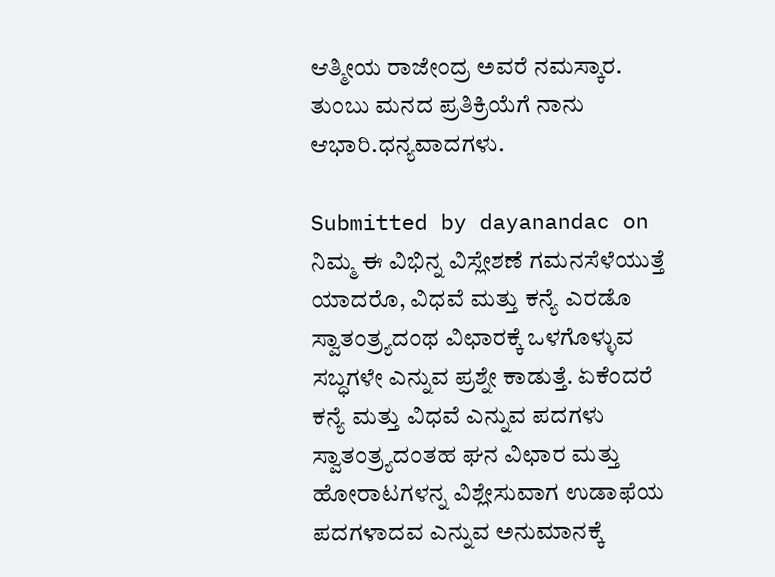ಆತ್ಮೀಯ ರಾಜೇಂದ್ರ ಅವರೆ ನಮಸ್ಕಾರ. ತುಂಬು ಮನದ ಪ್ರತಿಕ್ರಿಯೆಗೆ ನಾನು ಆಭಾರಿ.ಧನ್ಯವಾದಗಳು.

Submitted by dayanandac on
ನಿಮ್ಮ ಈ ವಿಭಿನ್ನ ವಿಸ್ಲೇಶಣೆ ಗಮನಸೆಳೆಯುತ್ತೆ ಯಾದರೊ, ವಿಧವೆ ಮತ್ತು ಕನ್ಯೆ ಎರಡೊ ಸ್ವಾತಂತ್ರ್ಯದಂಥ ವಿಛಾರಕ್ಕೆ ಒಳಗೊಳ್ಳುವ ಸಬ್ಧಗಳೇ ಎನ್ನುವ ಪ್ರಶ್ನೇ ಕಾಡುತ್ತೆ. ಏಕೆಂದರೆ ಕನ್ಯೆ ಮತ್ತು ವಿಧವೆ ಎನ್ನುವ ಪದಗಳು ಸ್ವಾತಂತ್ರ್ಯದಂತಹ ಘನ ವಿಛಾರ ಮತ್ತು ಹೋರಾಟಗಳನ್ನ ವಿಶ್ಲೇಸುವಾಗ ಉಡಾಫೆಯ ಪದಗಳಾದವ‌ ಎನ್ನುವ ಅನುಮಾನಕ್ಕೆ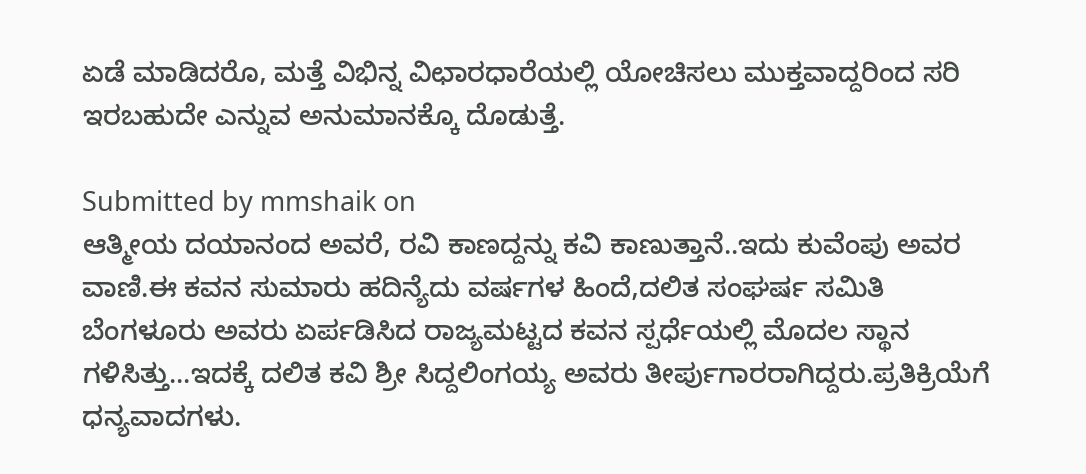ಏಡೆ ಮಾಡಿದರೊ, ಮತ್ತೆ ವಿಭಿನ್ನ ವಿಛಾರಧಾರೆಯಲ್ಲಿ ಯೋಚಿಸಲು ಮುಕ್ತವಾದ್ದರಿಂದ ಸರಿ ಇರಬಹುದೇ ಎನ್ನುವ ಅನುಮಾನಕ್ಕೊ ದೊಡುತ್ತೆ.

Submitted by mmshaik on
ಆತ್ಮೀಯ ದಯಾನಂದ ಅವರೆ, ರವಿ ಕಾಣದ್ದನ್ನು ಕವಿ ಕಾಣುತ್ತಾನೆ..ಇದು ಕುವೆಂಪು ಅವರ ವಾಣಿ.ಈ ಕವನ ಸುಮಾರು ಹದಿನ್ಯೆದು ವರ್ಷಗಳ ಹಿಂದೆ,ದಲಿತ ಸಂಘರ್ಷ ಸಮಿತಿ ಬೆಂಗಳೂರು ಅವರು ಏರ್ಪಡಿಸಿದ ರಾಜ್ಯಮಟ್ಟದ ಕವನ ಸ್ಪರ್ಧೆಯಲ್ಲಿ ಮೊದಲ ಸ್ಥಾನ ಗಳಿಸಿತ್ತು...ಇದಕ್ಕೆ ದಲಿತ ಕವಿ ಶ್ರೀ ಸಿದ್ದಲಿಂಗಯ್ಯ ಅವರು ತೀರ್ಪುಗಾರರಾಗಿದ್ದರು.ಪ್ರತಿಕ್ರಿಯೆಗೆ ಧನ್ಯವಾದಗಳು.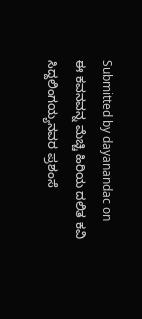Submitted by dayanandac on
ಈ ಕವನವನ್ನ ಮೆಚ್ಚಿ ಹಿರಿಯ ದಲಿತ ಕವಿ ಸಿದ್ದಲಿಂಗಯ್ಯನವರ ಪ್ರಶಂಸೆ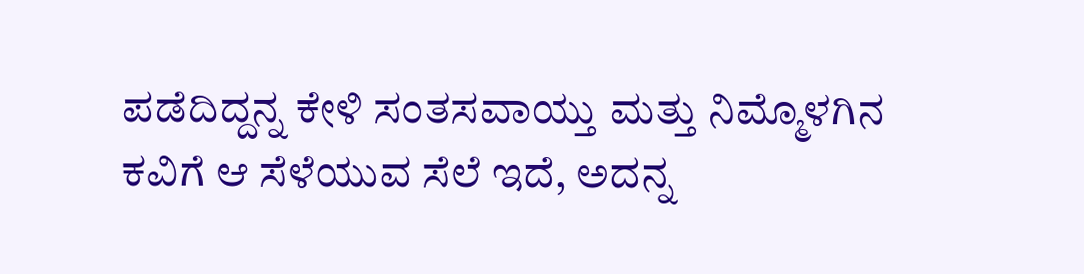ಪಡೆದಿದ್ದನ್ನ ಕೇಳಿ ಸಂತಸವಾಯ್ತು ಮತ್ತು ನಿಮ್ಮೊಳಗಿನ ಕವಿಗೆ ಆ ಸೆಳೆಯುವ ಸೆಲೆ ಇದೆ, ಅದನ್ನ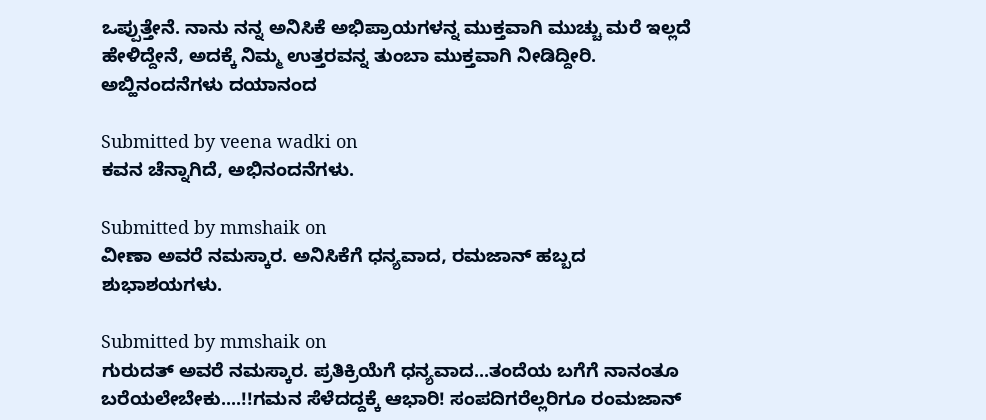ಒಪ್ಪುತ್ತೇನೆ. ನಾನು ನನ್ನ ಅನಿಸಿಕೆ ಅಭಿಪ್ರಾಯಗಳನ್ನ ಮುಕ್ತವಾಗಿ ಮುಚ್ಚು ಮರೆ ಇಲ್ಲದೆ ಹೇಳಿದ್ದೇನೆ, ಅದಕ್ಕೆ ನಿಮ್ಮ ಉತ್ತರವನ್ನ ತುಂಬಾ ಮುಕ್ತವಾಗಿ ನೀಡಿದ್ದೀರಿ. ಅಬ್ಹಿನಂದನೆಗಳು ದಯಾನಂದ‌

Submitted by veena wadki on
ಕವನ ಚೆನ್ನಾಗಿದೆ, ಅಭಿನಂದನೆಗಳು.

Submitted by mmshaik on
ವೀಣಾ ಅವರೆ ನಮಸ್ಕಾರ. ಅನಿಸಿಕೆಗೆ ಧನ್ಯವಾದ, ರಮಜಾನ್ ಹಬ್ಬದ ಶುಭಾಶಯಗಳು.

Submitted by mmshaik on
ಗುರುದತ್ ಅವರೆ ನಮಸ್ಕಾರ. ಪ್ರತಿಕ್ರಿಯೆಗೆ ಧನ್ಯವಾದ...ತಂದೆಯ ಬಗೆಗೆ ನಾನಂತೂ ಬರೆಯಲೇಬೇಕು....!!ಗಮನ ಸೆಳೆದದ್ದಕ್ಕೆ ಆಭಾರಿ! ಸಂಪದಿಗರೆಲ್ಲರಿಗೂ ರಂಮಜಾನ್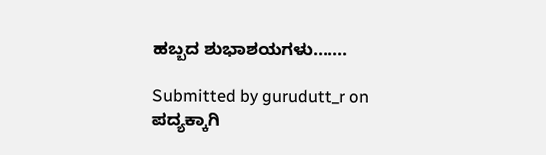ಹಬ್ಬದ ಶುಭಾಶಯಗಳು.......

Submitted by gurudutt_r on
ಪದ್ಯಕ್ಕಾಗಿ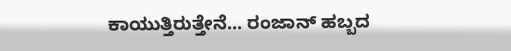ಕಾಯುತ್ತಿರುತ್ತೇನೆ... ರಂಜಾನ್ ಹಬ್ಬದ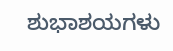ಶುಭಾಶಯಗಳು